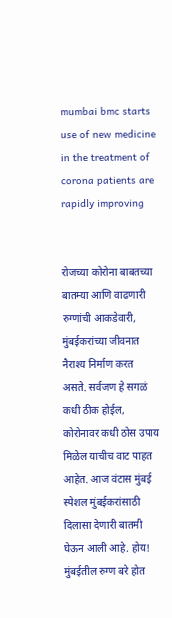mumbai bmc starts use of new medicine in the treatment of corona patients are rapidly improving


रोजच्या कोरोना बाबतच्या बातम्या आणि वाढणारी रुग्णांची आकडेवारी, मुंबईकरांच्या जीवनात नैराश्य निर्माण करत असते. सर्वजण हे सगळं कधी ठीक होईल, कोरोनावर कधी ठोस उपाय मिळेल याचीच वाट पाहत आहेत. आज वंटास मुंबई स्पेशल मुंबईकरांसाठी दिलासा देणारी बातमी घेऊन आली आहे. होय! मुंबईतील रुग्ण बरे होत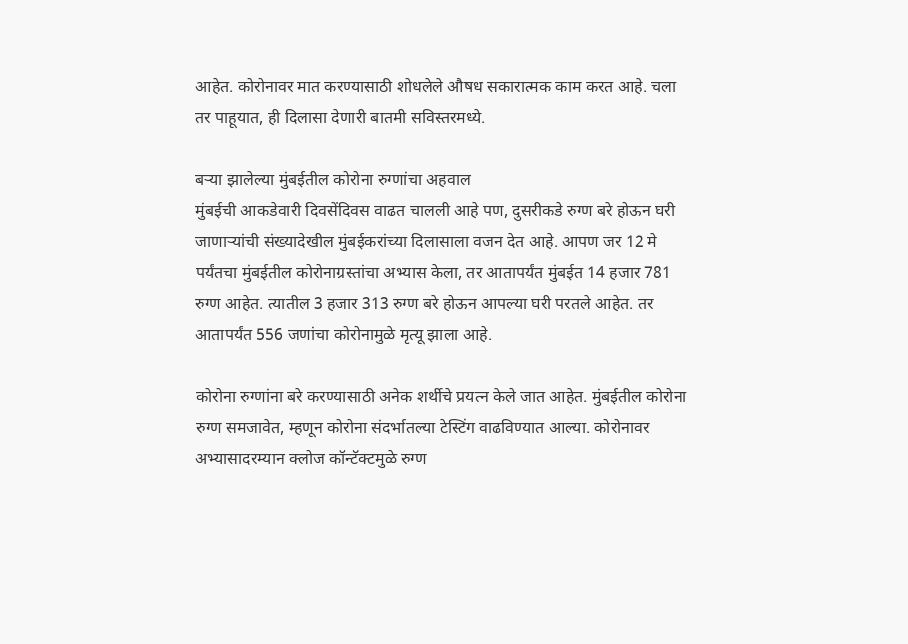आहेत. कोरोनावर मात करण्यासाठी शोधलेले औषध सकारात्मक काम करत आहे. चला तर पाहूयात, ही दिलासा देणारी बातमी सविस्तरमध्ये.

बऱ्या झालेल्या मुंबईतील कोरोना रुग्णांचा अहवाल
मुंबईची आकडेवारी दिवसेंदिवस वाढत चालली आहे पण, दुसरीकडे रुग्ण बरे होऊन घरी जाणाऱ्यांची संख्यादेखील मुंबईकरांच्या दिलासाला वजन देत आहे. आपण जर 12 मे पर्यंतचा मुंबईतील कोरोनाग्रस्तांचा अभ्यास केला, तर आतापर्यंत मुंबईत 14 हजार 781 रुग्ण आहेत. त्यातील 3 हजार 313 रुग्ण बरे होऊन आपल्या घरी परतले आहेत. तर आतापर्यंत 556 जणांचा कोरोनामुळे मृत्यू झाला आहे.

कोरोना रुग्णांना बरे करण्यासाठी अनेक शर्थीचे प्रयत्न केले जात आहेत. मुंबईतील कोरोना रुग्ण समजावेत, म्हणून कोरोना संदर्भातल्या टेस्टिंग वाढविण्यात आल्या. कोरोनावर अभ्यासादरम्यान क्लोज कॉन्टॅक्टमुळे रुग्ण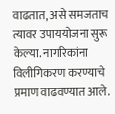वाढतात, असे समजताच त्यावर उपाययोजना सुरू केल्या. नागरिकांना विलीगिकरण करण्याचे  प्रमाण वाढवण्यात आले.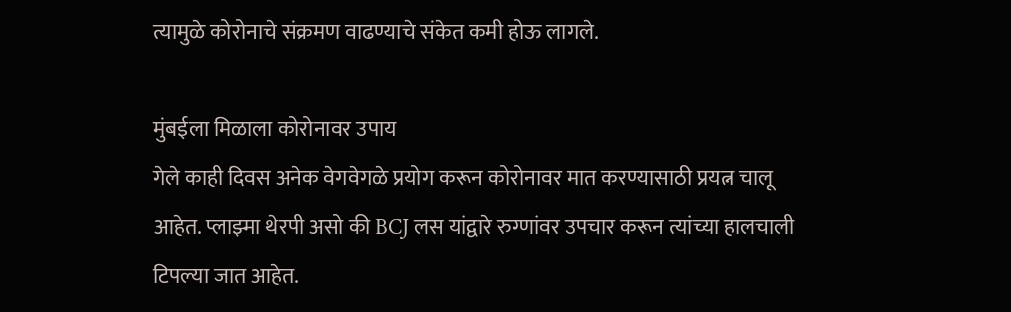त्यामुळे कोरोनाचे संक्रमण वाढण्याचे संकेत कमी होऊ लागले.

मुंबईला मिळाला कोरोनावर उपाय
गेले काही दिवस अनेक वेगवेगळे प्रयोग करून कोरोनावर मात करण्यासाठी प्रयत्न चालू आहेत. प्लाझ्मा थेरपी असो की BCJ लस यांद्वारे रुग्णांवर उपचार करून त्यांच्या हालचाली टिपल्या जात आहेत.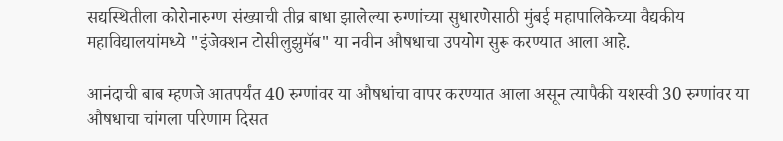सद्यस्थितीला कोरोनारुग्ण संख्याची तीव्र बाधा झालेल्या रुग्णांच्या सुधारणेसाठी मुंबई महापालिकेच्या वैद्यकीय महाविद्यालयांमध्ये "इंजेक्शन टोसीलुझुमॅब" या नवीन औषधाचा उपयोग सुरू करण्यात आला आहे.

आनंदाची बाब म्हणजे आतपर्यंत 40 रुग्णांवर या औषधांचा वापर करण्यात आला असून त्यापैकी यशस्वी 30 रुग्णांवर या औषधाचा चांगला परिणाम दिसत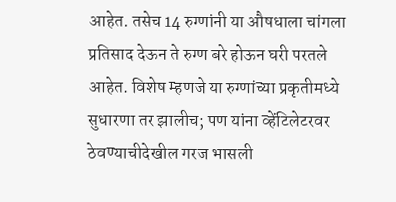आहेत. तसेच 14 रुग्णांनी या औषधाला चांगला प्रतिसाद देऊन ते रुग्ण बरे होऊन घरी परतले आहेत. विशेष म्हणजे या रुग्णांच्या प्रकृतीमध्ये सुधारणा तर झालीच; पण यांना व्हेंटिलेटरवर ठेवण्याचीदेखील गरज भासली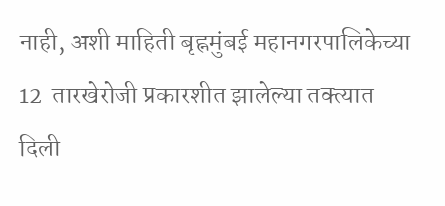नाही, अशी माहिती बृह्नमुंबई महानगरपालिकेच्या 12  तारखेरोजी प्रकारशीत झालेल्या तक्त्यात दिली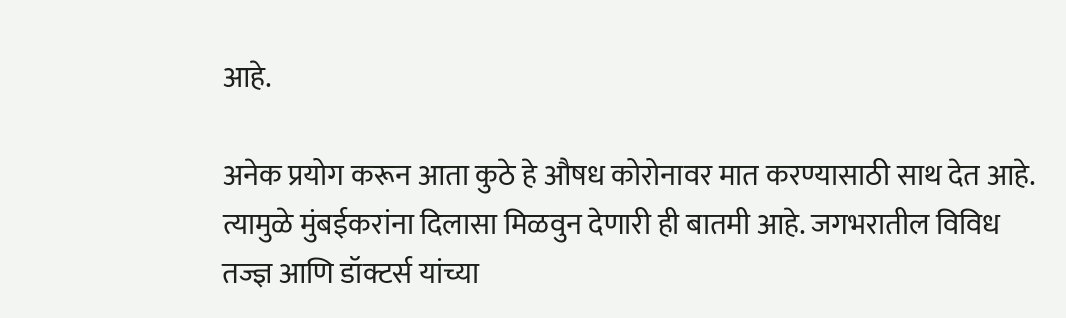आहे.

अनेक प्रयोग करून आता कुठे हे औषध कोरोनावर मात करण्यासाठी साथ देत आहे. त्यामुळे मुंबईकरांना दिलासा मिळवुन देणारी ही बातमी आहे. जगभरातील विविध तज्ज्ञ आणि डॉक्टर्स यांच्या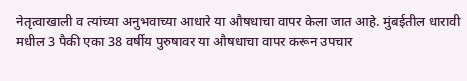नेतृत्वाखाली व त्यांच्या अनुभवाच्या आधारे या औषधाचा वापर केला जात आहे. मुंबईतील धारावी मधील 3 पैकी एका 38 वर्षीय पुरुषावर या औषधाचा वापर करून उपचार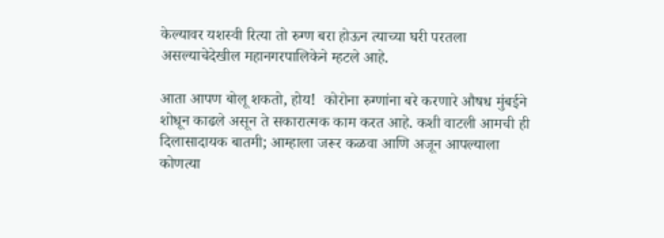केल्यावर यशस्वी रित्या तो रुग्ण बरा होऊन त्याच्या घरी परतला असल्याचेदेखील महानगरपालिकेने म्हटले आहे.

आता आपण बोलू शकतो, होय!  कोरोना रुग्णांना बरे करणारे औषध मुंबईने शोधून काढले असून ते सकारात्मक काम करत आहे. कशी वाटली आमची ही दिलासादायक बातमी; आम्हाला जरूर कळवा आणि अजून आपल्याला कोणत्या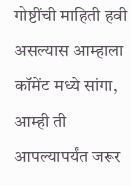गोष्टींची माहिती हवी असल्यास आम्हाला कॉमेंट मध्ये सांगा, आम्ही ती आपल्यापर्यंत जरूर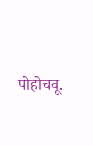पोहोचवू.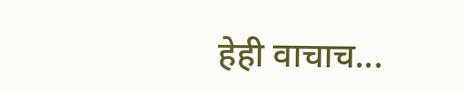हेही वाचाच...